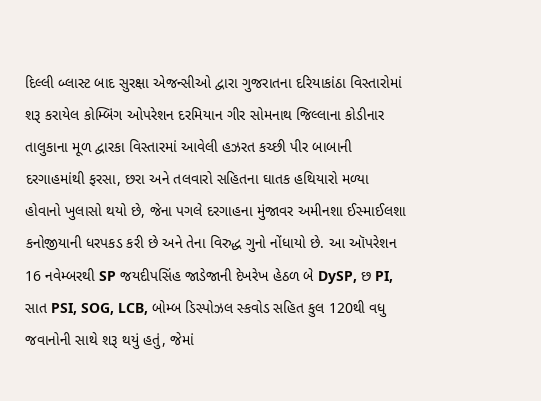દિલ્લી બ્લાસ્ટ બાદ સુરક્ષા એજન્સીઓ દ્વારા ગુજરાતના દરિયાકાંઠા વિસ્તારોમાં શરૂ કરાયેલ કોમ્બિંગ ઓપરેશન દરમિયાન ગીર સોમનાથ જિલ્લાના કોડીનાર તાલુકાના મૂળ દ્વારકા વિસ્તારમાં આવેલી હઝરત કચ્છી પીર બાબાની દરગાહમાંથી ફરસા, છરા અને તલવારો સહિતના ઘાતક હથિયારો મળ્યા હોવાનો ખુલાસો થયો છે, જેના પગલે દરગાહના મુંજાવર અમીનશા ઈસ્માઈલશા કનોજીયાની ધરપકડ કરી છે અને તેના વિરુદ્ધ ગુનો નોંધાયો છે. આ ઑપરેશન 16 નવેમ્બરથી SP જયદીપસિંહ જાડેજાની દેખરેખ હેઠળ બે DySP, છ PI, સાત PSI, SOG, LCB, બોમ્બ ડિસ્પોઝલ સ્કવોડ સહિત કુલ 120થી વધુ જવાનોની સાથે શરૂ થયું હતું, જેમાં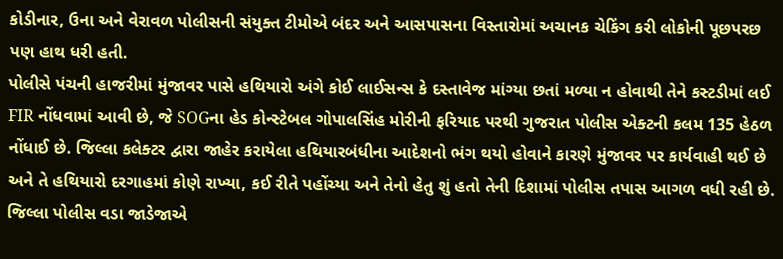કોડીનાર, ઉના અને વેરાવળ પોલીસની સંયુક્ત ટીમોએ બંદર અને આસપાસના વિસ્તારોમાં અચાનક ચેકિંગ કરી લોકોની પૂછપરછ પણ હાથ ધરી હતી.
પોલીસે પંચની હાજરીમાં મુંજાવર પાસે હથિયારો અંગે કોઈ લાઈસન્સ કે દસ્તાવેજ માંગ્યા છતાં મળ્યા ન હોવાથી તેને કસ્ટડીમાં લઈ FIR નોંધવામાં આવી છે, જે SOGના હેડ કોન્સ્ટેબલ ગોપાલસિંહ મોરીની ફરિયાદ પરથી ગુજરાત પોલીસ એક્ટની કલમ 135 હેઠળ નોંધાઈ છે. જિલ્લા કલેક્ટર દ્વારા જાહેર કરાયેલા હથિયારબંધીના આદેશનો ભંગ થયો હોવાને કારણે મુંજાવર પર કાર્યવાહી થઈ છે અને તે હથિયારો દરગાહમાં કોણે રાખ્યા, કઈ રીતે પહોંચ્યા અને તેનો હેતુ શું હતો તેની દિશામાં પોલીસ તપાસ આગળ વધી રહી છે.
જિલ્લા પોલીસ વડા જાડેજાએ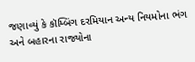જણાવ્યું કે કૉમ્બિંગ દરમિયાન અન્ય નિયમોના ભંગ અને બહારના રાજ્યોના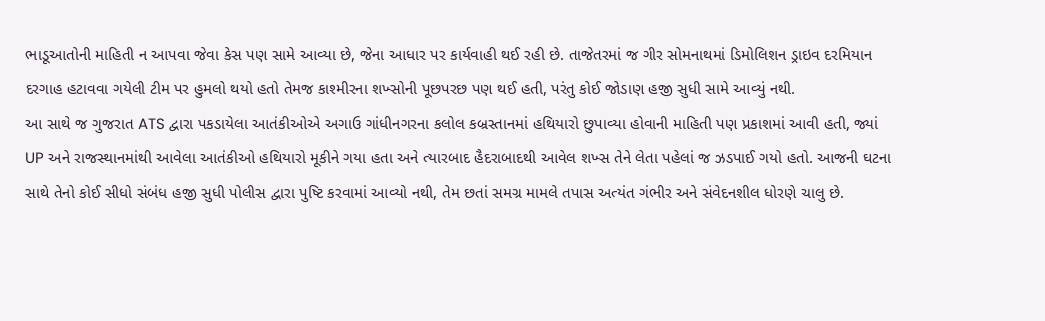ભાડૂઆતોની માહિતી ન આપવા જેવા કેસ પણ સામે આવ્યા છે, જેના આધાર પર કાર્યવાહી થઈ રહી છે. તાજેતરમાં જ ગીર સોમનાથમાં ડિમોલિશન ડ્રાઇવ દરમિયાન દરગાહ હટાવવા ગયેલી ટીમ પર હુમલો થયો હતો તેમજ કાશ્મીરના શખ્સોની પૂછપરછ પણ થઈ હતી, પરંતુ કોઈ જોડાણ હજી સુધી સામે આવ્યું નથી.
આ સાથે જ ગુજરાત ATS દ્વારા પકડાયેલા આતંકીઓએ અગાઉ ગાંધીનગરના કલોલ કબ્રસ્તાનમાં હથિયારો છુપાવ્યા હોવાની માહિતી પણ પ્રકાશમાં આવી હતી, જ્યાં UP અને રાજસ્થાનમાંથી આવેલા આતંકીઓ હથિયારો મૂકીને ગયા હતા અને ત્યારબાદ હૈદરાબાદથી આવેલ શખ્સ તેને લેતા પહેલાં જ ઝડપાઈ ગયો હતો. આજની ઘટના સાથે તેનો કોઈ સીધો સંબંધ હજી સુધી પોલીસ દ્વારા પુષ્ટિ કરવામાં આવ્યો નથી, તેમ છતાં સમગ્ર મામલે તપાસ અત્યંત ગંભીર અને સંવેદનશીલ ધોરણે ચાલુ છે.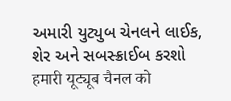અમારી યુટ્યુબ ચેનલને લાઈક, શેર અને સબસ્ક્રાઈબ કરશો
हमारी यूट्यूब चैनल को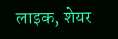लाइक, शेयर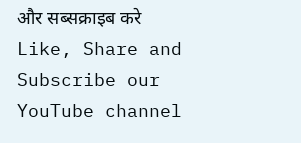और सब्सक्राइब करे
Like, Share and Subscribe our YouTube channel